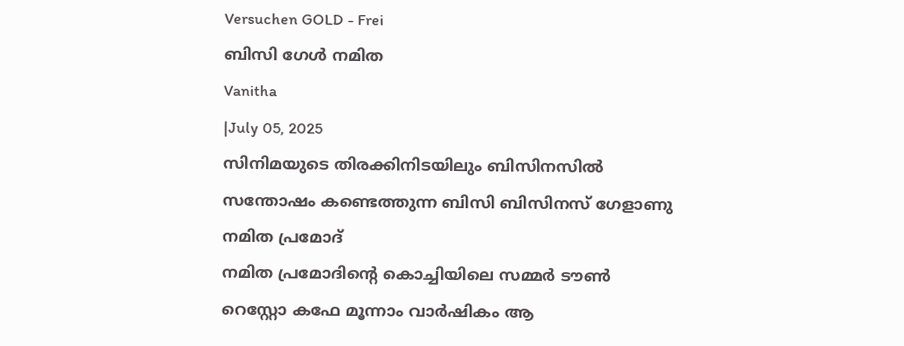Versuchen GOLD - Frei
ബിസി ഗേൾ നമിത
Vanitha
|July 05, 2025
സിനിമയുടെ തിരക്കിനിടയിലും ബിസിനസിൽ സന്തോഷം കണ്ടെത്തുന്ന ബിസി ബിസിനസ് ഗേളാണു നമിത പ്രമോദ്
നമിത പ്രമോദിന്റെ കൊച്ചിയിലെ സമ്മർ ടൗൺ റെസ്റ്റോ കഫേ മൂന്നാം വാർഷികം ആ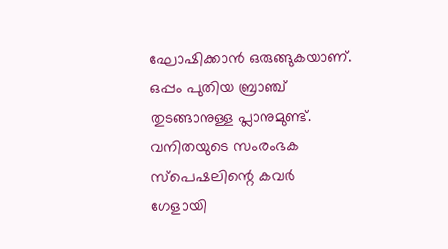ഘോഷിക്കാൻ ഒരുങ്ങുകയാണ്. ഒപ്പം പുതിയ ബ്രാഞ്ച് തുടങ്ങാനുള്ള പ്ലാനുമുണ്ട്. വനിതയുടെ സംരംഭക സ്പെഷലിന്റെ കവർ ഗേളായി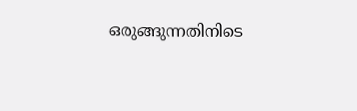ഒരുങ്ങുന്നതിനിടെ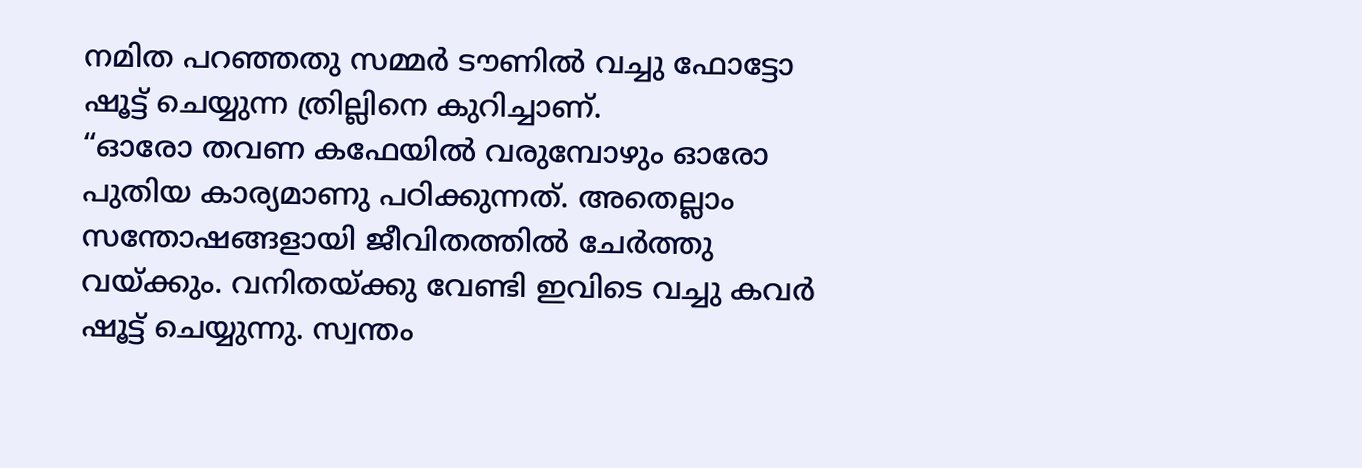നമിത പറഞ്ഞതു സമ്മർ ടൗണിൽ വച്ചു ഫോട്ടോ ഷൂട്ട് ചെയ്യുന്ന ത്രില്ലിനെ കുറിച്ചാണ്.
“ഓരോ തവണ കഫേയിൽ വരുമ്പോഴും ഓരോ പുതിയ കാര്യമാണു പഠിക്കുന്നത്. അതെല്ലാം സന്തോഷങ്ങളായി ജീവിതത്തിൽ ചേർത്തു വയ്ക്കും. വനിതയ്ക്കു വേണ്ടി ഇവിടെ വച്ചു കവർ ഷൂട്ട് ചെയ്യുന്നു. സ്വന്തം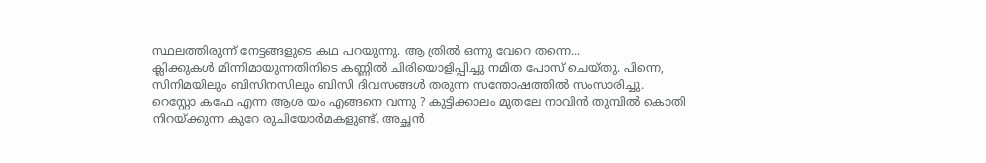സ്ഥലത്തിരുന്ന് നേട്ടങ്ങളുടെ കഥ പറയുന്നു. ആ ത്രിൽ ഒന്നു വേറെ തന്നെ...
ക്ലിക്കുകൾ മിന്നിമായുന്നതിനിടെ കണ്ണിൽ ചിരിയൊളിപ്പിച്ചു നമിത പോസ് ചെയ്തു. പിന്നെ, സിനിമയിലും ബിസിനസിലും ബിസി ദിവസങ്ങൾ തരുന്ന സന്തോഷത്തിൽ സംസാരിച്ചു.
റെസ്റ്റോ കഫേ എന്ന ആശ യം എങ്ങനെ വന്നു ? കുട്ടിക്കാലം മുതലേ നാവിൻ തുമ്പിൽ കൊതി നിറയ്ക്കുന്ന കുറേ രുചിയോർമകളുണ്ട്. അച്ഛൻ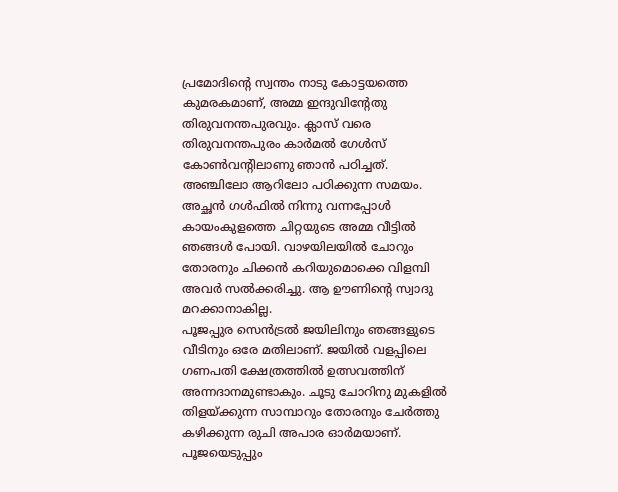പ്രമോദിന്റെ സ്വന്തം നാടു കോട്ടയത്തെ കുമരകമാണ്, അമ്മ ഇന്ദുവിന്റേതു തിരുവനന്തപുരവും. ക്ലാസ് വരെ തിരുവനന്തപുരം കാർമൽ ഗേൾസ് കോൺവന്റിലാണു ഞാൻ പഠിച്ചത്.
അഞ്ചിലോ ആറിലോ പഠിക്കുന്ന സമയം. അച്ഛൻ ഗൾഫിൽ നിന്നു വന്നപ്പോൾ കായംകുളത്തെ ചിറ്റയുടെ അമ്മ വീട്ടിൽ ഞങ്ങൾ പോയി. വാഴയിലയിൽ ചോറും തോരനും ചിക്കൻ കറിയുമൊക്കെ വിളമ്പി അവർ സൽക്കരിച്ചു. ആ ഊണിന്റെ സ്വാദു മറക്കാനാകില്ല.
പൂജപ്പുര സെൻട്രൽ ജയിലിനും ഞങ്ങളുടെ വീടിനും ഒരേ മതിലാണ്. ജയിൽ വളപ്പിലെ ഗണപതി ക്ഷേത്രത്തിൽ ഉത്സവത്തിന് അന്നദാനമുണ്ടാകും. ചൂടു ചോറിനു മുകളിൽ തിളയ്ക്കുന്ന സാമ്പാറും തോരനും ചേർത്തു കഴിക്കുന്ന രുചി അപാര ഓർമയാണ്. പൂജയെടുപ്പും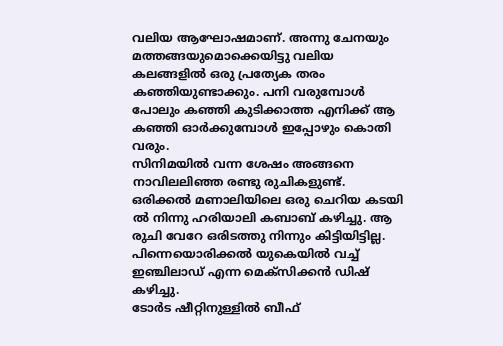വലിയ ആഘോഷമാണ്. അന്നു ചേനയും മത്തങ്ങയുമൊക്കെയിട്ടു വലിയ കലങ്ങളിൽ ഒരു പ്രത്യേക തരം കഞ്ഞിയുണ്ടാക്കും. പനി വരുമ്പോൾ പോലും കഞ്ഞി കുടിക്കാത്ത എനിക്ക് ആ കഞ്ഞി ഓർക്കുമ്പോൾ ഇപ്പോഴും കൊതി വരും.
സിനിമയിൽ വന്ന ശേഷം അങ്ങനെ നാവിലലിഞ്ഞ രണ്ടു രുചികളുണ്ട്. ഒരിക്കൽ മണാലിയിലെ ഒരു ചെറിയ കടയി ൽ നിന്നു ഹരിയാലി കബാബ് കഴിച്ചു. ആ രുചി വേറേ ഒരിടത്തു നിന്നും കിട്ടിയിട്ടില്ല. പിന്നെയൊരിക്കൽ യുകെയിൽ വച്ച് ഇഞ്ചിലാഡ് എന്ന മെക്സിക്കൻ ഡിഷ് കഴിച്ചു.
ടോർട ഷീറ്റിനുള്ളിൽ ബീഫ്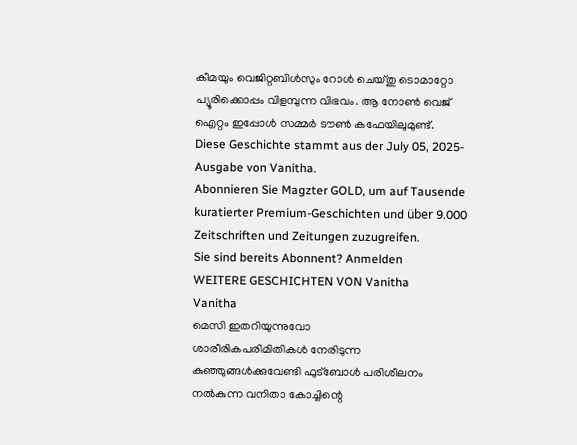കീമയും വെജിറ്റബിൾസും റോൾ ചെയ്തു ടൊമാറ്റോ പ്യൂരിക്കൊപ്പം വിളമ്പുന്ന വിഭവം. ആ നോൺ വെജ് ഐറ്റം ഇപ്പോൾ സമ്മർ ടൗൺ കഫേയിലുമുണ്ട്.
Diese Geschichte stammt aus der July 05, 2025-Ausgabe von Vanitha.
Abonnieren Sie Magzter GOLD, um auf Tausende kuratierter Premium-Geschichten und über 9.000 Zeitschriften und Zeitungen zuzugreifen.
Sie sind bereits Abonnent? Anmelden
WEITERE GESCHICHTEN VON Vanitha
Vanitha
മെസി ഇതറിയുന്നുവോ
ശാരീരികപരിമിതികൾ നേരിടുന്ന കുഞ്ഞുങ്ങൾക്കുവേണ്ടി ഫുട്ബോൾ പരിശീലനം നൽകുന്ന വനിതാ കോച്ചിന്റെ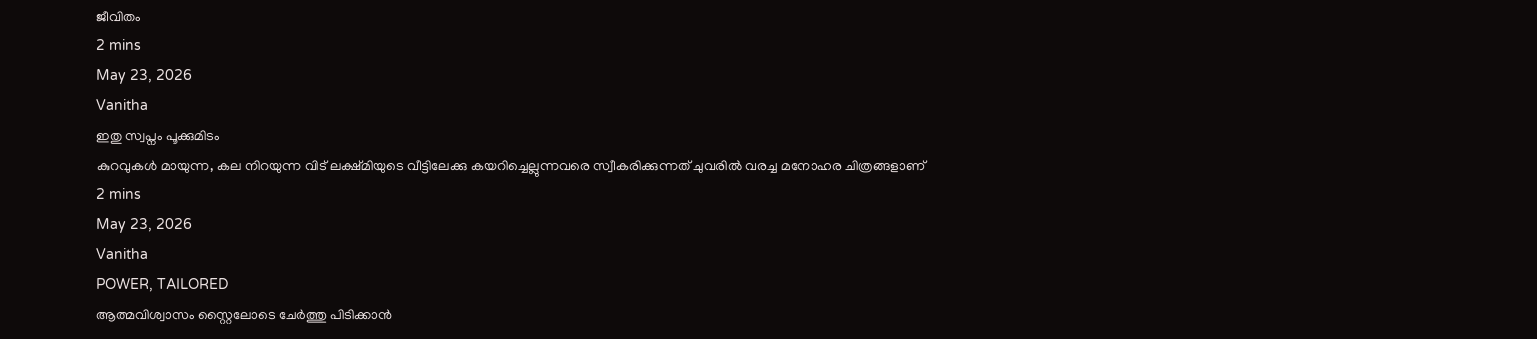ജീവിതം
2 mins
May 23, 2026
Vanitha
ഇതു സ്വപ്നം പൂക്കുമിടം
കുറവുകൾ മായുന്ന, കല നിറയുന്ന വിട് ലക്ഷ്മിയുടെ വീട്ടിലേക്കു കയറിച്ചെല്ലുന്നവരെ സ്വീകരിക്കുന്നത് ചുവരിൽ വരച്ച മനോഹര ചിത്രങ്ങളാണ്
2 mins
May 23, 2026
Vanitha
POWER, TAILORED
ആത്മവിശ്വാസം സ്റ്റൈലോടെ ചേർത്തു പിടിക്കാൻ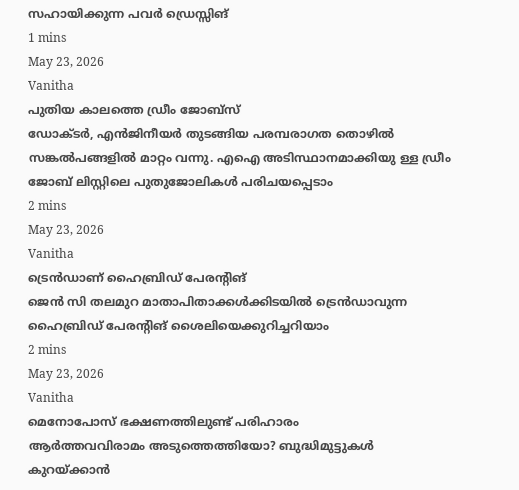സഹായിക്കുന്ന പവർ ഡ്രെസ്സിങ്
1 mins
May 23, 2026
Vanitha
പുതിയ കാലത്തെ ഡ്രീം ജോബ്സ്
ഡോക്ടർ, എൻജിനീയർ തുടങ്ങിയ പരമ്പരാഗത തൊഴിൽ സങ്കൽപങ്ങളിൽ മാറ്റം വന്നു. എഐ അടിസ്ഥാനമാക്കിയു ള്ള ഡ്രീം ജോബ് ലിസ്റ്റിലെ പുതുജോലികൾ പരിചയപ്പെടാം
2 mins
May 23, 2026
Vanitha
ട്രെൻഡാണ് ഹൈബ്രിഡ് പേരന്റിങ്
ജെൻ സി തലമുറ മാതാപിതാക്കൾക്കിടയിൽ ട്രെൻഡാവുന്ന ഹൈബ്രിഡ് പേരന്റിങ് ശൈലിയെക്കുറിച്ചറിയാം
2 mins
May 23, 2026
Vanitha
മെനോപോസ് ഭക്ഷണത്തിലുണ്ട് പരിഹാരം
ആർത്തവവിരാമം അടുത്തെത്തിയോ? ബുദ്ധിമുട്ടുകൾ കുറയ്ക്കാൻ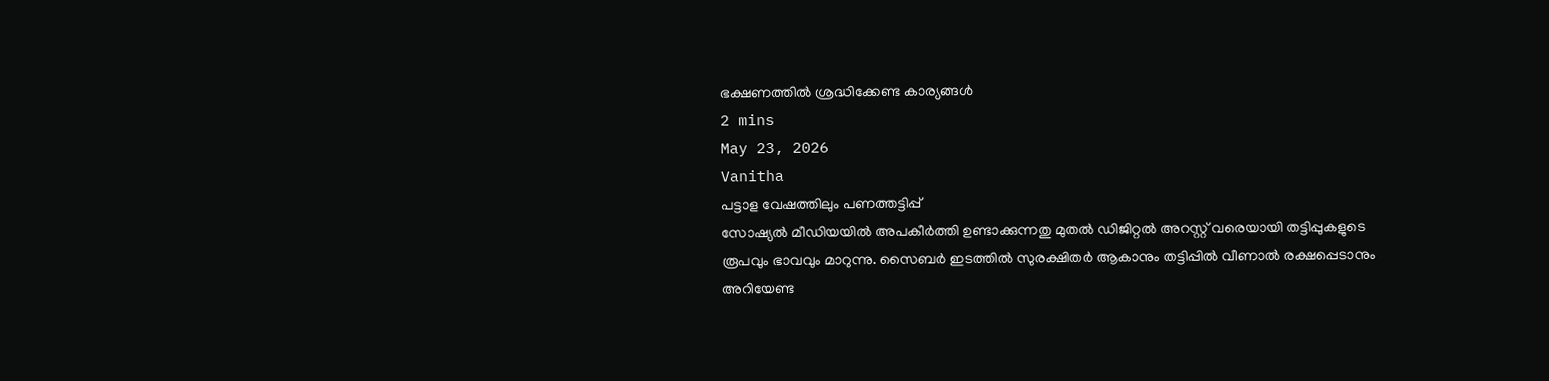ഭക്ഷണത്തിൽ ശ്രദ്ധിക്കേണ്ട കാര്യങ്ങൾ
2 mins
May 23, 2026
Vanitha
പട്ടാള വേഷത്തിലും പണത്തട്ടിപ്പ്
സോഷ്യൽ മീഡിയയിൽ അപകീർത്തി ഉണ്ടാക്കുന്നതു മുതൽ ഡിജിറ്റൽ അറസ്റ്റ് വരെയായി തട്ടിപ്പുകളുടെ രൂപവും ഭാവവും മാറുന്നു. സൈബർ ഇടത്തിൽ സുരക്ഷിതർ ആകാനും തട്ടിപ്പിൽ വീണാൽ രക്ഷപ്പെടാനും അറിയേണ്ട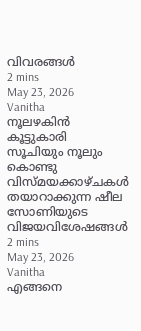വിവരങ്ങൾ
2 mins
May 23, 2026
Vanitha
നൂലഴകിൻ കൂട്ടുകാരി
സൂചിയും നൂലും കൊണ്ടു വിസ്മയക്കാഴ്ചകൾ തയാറാക്കുന്ന ഷീല സോണിയുടെ വിജയവിശേഷങ്ങൾ
2 mins
May 23, 2026
Vanitha
എങ്ങനെ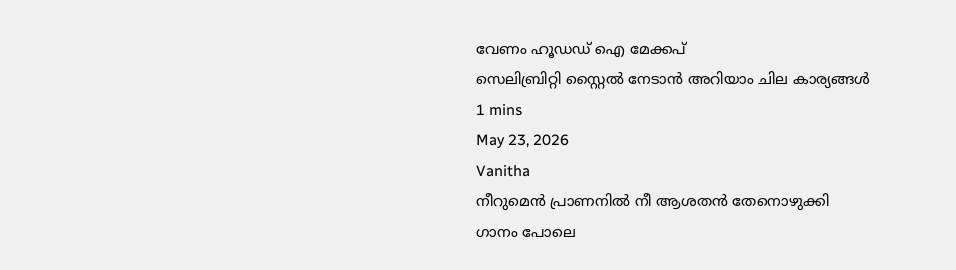വേണം ഹൂഡഡ് ഐ മേക്കപ്
സെലിബ്രിറ്റി സ്റ്റൈൽ നേടാൻ അറിയാം ചില കാര്യങ്ങൾ
1 mins
May 23, 2026
Vanitha
നീറുമെൻ പ്രാണനിൽ നീ ആശതൻ തേനൊഴുക്കി
ഗാനം പോലെ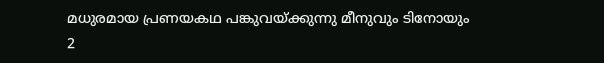മധുരമായ പ്രണയകഥ പങ്കുവയ്ക്കുന്നു മീനുവും ടിനോയും
2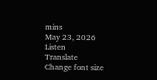mins
May 23, 2026
Listen
Translate
Change font size